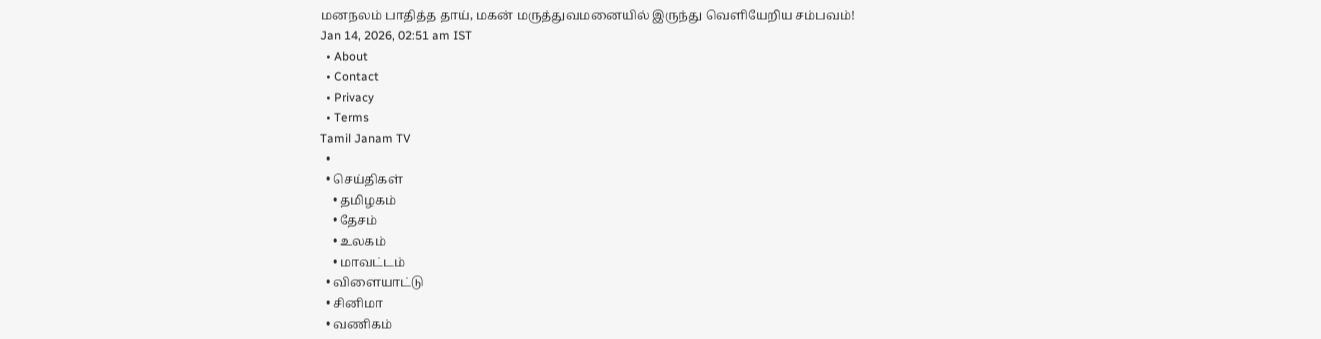மனநலம் பாதித்த தாய், மகன் மருத்துவமனையில் இருந்து வெளியேறிய சம்பவம்!
Jan 14, 2026, 02:51 am IST
  • About
  • Contact
  • Privacy
  • Terms
Tamil Janam TV
  •
  • செய்திகள்
    • தமிழகம்
    • தேசம்
    • உலகம்
    • மாவட்டம்
  • விளையாட்டு
  • சினிமா
  • வணிகம்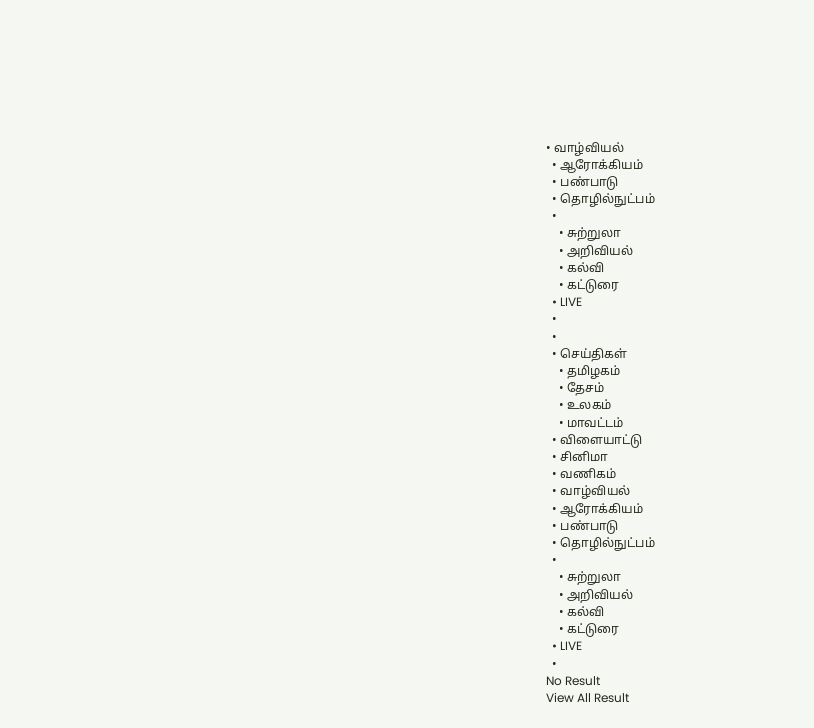• வாழ்வியல்
  • ஆரோக்கியம்
  • பண்பாடு
  • தொழில்நுட்பம்
  •
    • சுற்றுலா
    • அறிவியல்
    • கல்வி
    • கட்டுரை
  • LIVE
  •
  •
  • செய்திகள்
    • தமிழகம்
    • தேசம்
    • உலகம்
    • மாவட்டம்
  • விளையாட்டு
  • சினிமா
  • வணிகம்
  • வாழ்வியல்
  • ஆரோக்கியம்
  • பண்பாடு
  • தொழில்நுட்பம்
  •
    • சுற்றுலா
    • அறிவியல்
    • கல்வி
    • கட்டுரை
  • LIVE
  •
No Result
View All Result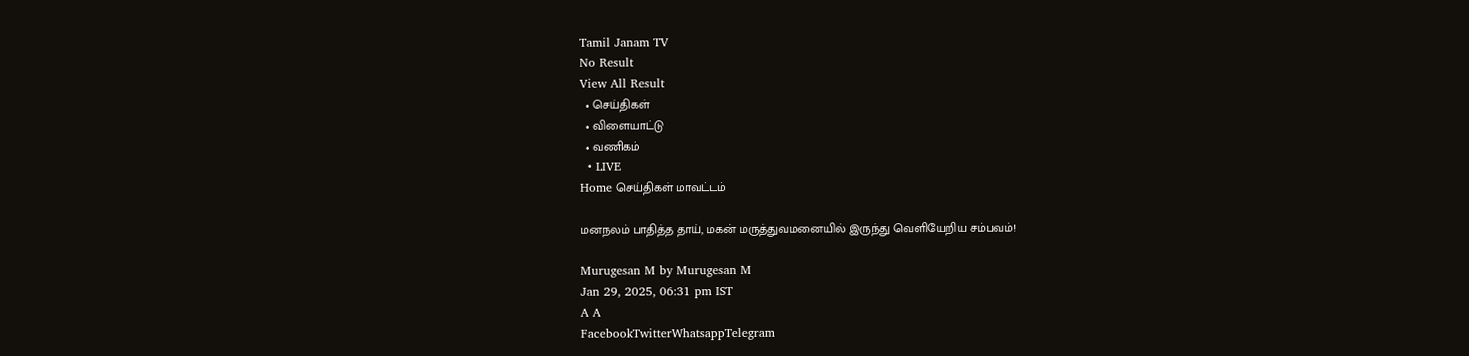Tamil Janam TV
No Result
View All Result
  • செய்திகள்
  • விளையாட்டு
  • வணிகம்
  • LIVE
Home செய்திகள் மாவட்டம்

மனநலம் பாதித்த தாய், மகன் மருத்துவமனையில் இருந்து வெளியேறிய சம்பவம்!

Murugesan M by Murugesan M
Jan 29, 2025, 06:31 pm IST
A A
FacebookTwitterWhatsappTelegram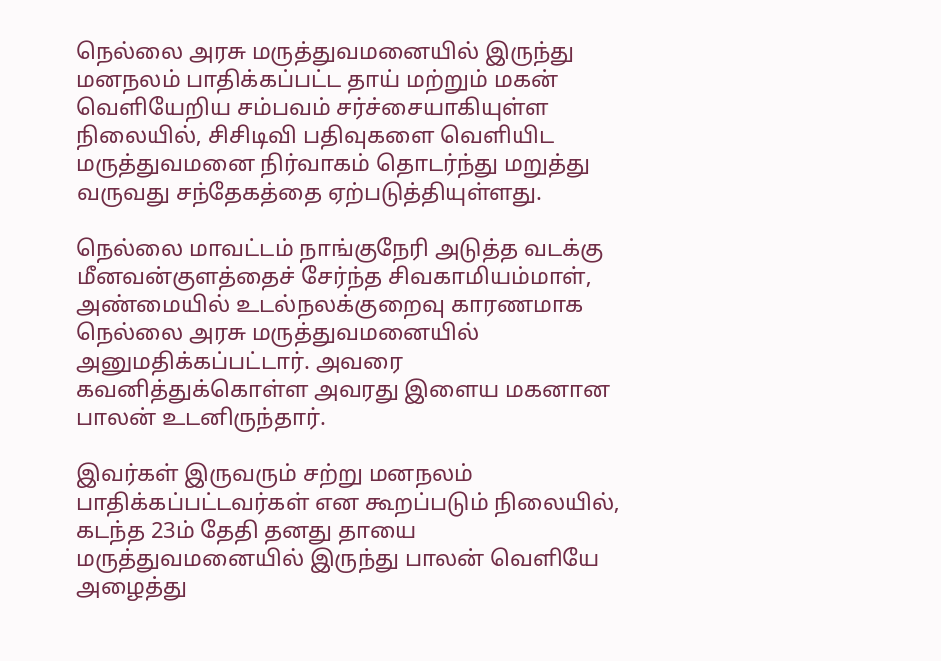நெல்லை அரசு மருத்துவமனையில் இருந்து மனநலம் பாதிக்கப்பட்ட தாய் மற்றும் மகன் வெளியேறிய சம்பவம் சர்ச்சையாகியுள்ள நிலையில், சிசிடிவி பதிவுகளை வெளியிட மருத்துவமனை நிர்வாகம் தொடர்ந்து மறுத்து வருவது சந்தேகத்தை ஏற்படுத்தியுள்ளது.

நெல்லை மாவட்டம் நாங்குநேரி அடுத்த வடக்கு மீனவன்குளத்தைச் சேர்ந்த சிவகாமியம்மாள், அண்மையில் உடல்நலக்குறைவு காரணமாக நெல்லை அரசு மருத்துவமனையில் அனுமதிக்கப்பட்டார். அவரை கவனித்துக்கொள்ள அவரது இளைய மகனான பாலன் உடனிருந்தார்.

இவர்கள் இருவரும் சற்று மனநலம் பாதிக்கப்பட்டவர்கள் என கூறப்படும் நிலையில், கடந்த 23ம் தேதி தனது தாயை மருத்துவமனையில் இருந்து பாலன் வெளியே அழைத்து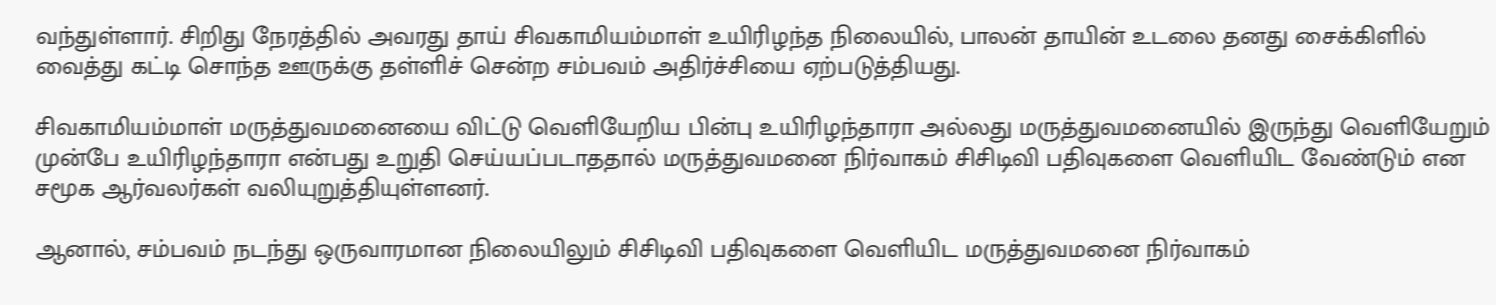வந்துள்ளார். சிறிது நேரத்தில் அவரது தாய் சிவகாமியம்மாள் உயிரிழந்த நிலையில், பாலன் தாயின் உடலை தனது சைக்கிளில் வைத்து கட்டி சொந்த ஊருக்கு தள்ளிச் சென்ற சம்பவம் அதிர்ச்சியை ஏற்படுத்தியது.

சிவகாமியம்மாள் மருத்துவமனையை விட்டு வெளியேறிய பின்பு உயிரிழந்தாரா அல்லது மருத்துவமனையில் இருந்து வெளியேறும் முன்பே உயிரிழந்தாரா என்பது உறுதி செய்யப்படாததால் மருத்துவமனை நிர்வாகம் சிசிடிவி பதிவுகளை வெளியிட வேண்டும் என சமூக ஆர்வலர்கள் வலியுறுத்தியுள்ளனர்.

ஆனால், சம்பவம் நடந்து ஒருவாரமான நிலையிலும் சிசிடிவி பதிவுகளை வெளியிட மருத்துவமனை நிர்வாகம்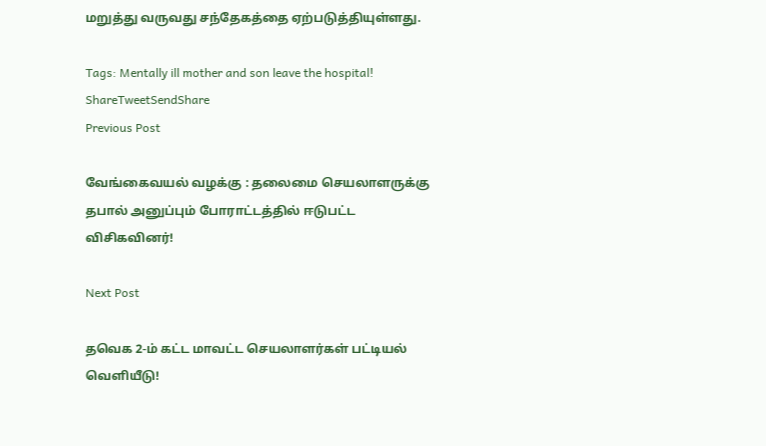மறுத்து வருவது சந்தேகத்தை ஏற்படுத்தியுள்ளது.

Tags: Mentally ill mother and son leave the hospital!
ShareTweetSendShare
Previous Post

வேங்கைவயல் வழக்கு : தலைமை செயலாளருக்கு தபால் அனுப்பும் போராட்டத்தில் ஈடுபட்ட விசிகவினர்!

Next Post

தவெக 2-ம் கட்ட மாவட்ட செயலாளர்கள் பட்டியல் வெளியீடு!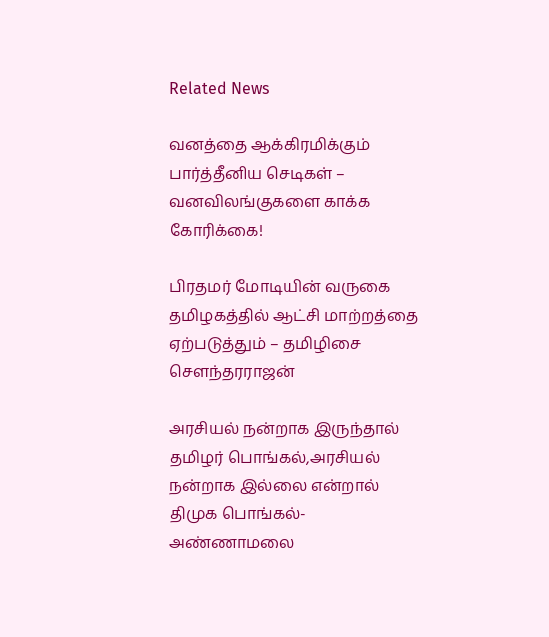Related News

வனத்தை ஆக்கிரமிக்கும் பார்த்தீனிய செடிகள் – வனவிலங்குகளை காக்க கோரிக்கை!

பிரதமர் மோடியின் வருகை தமிழகத்தில் ஆட்சி மாற்றத்தை ஏற்படுத்தும் – தமிழிசை சௌந்தரராஜன்

அரசியல் நன்றாக இருந்தால் தமிழர் பொங்கல்,அரசியல் நன்றாக இல்லை என்றால் திமுக பொங்கல்- அண்ணாமலை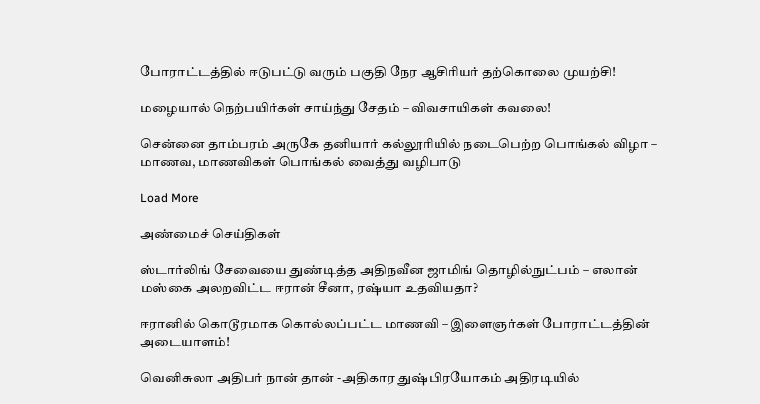போராட்டத்தில் ஈடுபட்டு வரும் பகுதி நேர ஆசிரியர் தற்கொலை முயற்சி!

மழையால் நெற்பயிர்கள் சாய்ந்து சேதம் – விவசாயிகள் கவலை!

சென்னை தாம்பரம் அருகே தனியார் கல்லூரியில் நடைபெற்ற பொங்கல் விழா – மாணவ, மாணவிகள் பொங்கல் வைத்து வழிபாடு

Load More

அண்மைச் செய்திகள்

ஸ்டார்லிங் சேவையை துண்டித்த அதிநவீன ஜாமிங் தொழில்நுட்பம் – எலான் மஸ்கை அலறவிட்ட ஈரான் சீனா, ரஷ்யா உதவியதா?

ஈரானில் கொடூரமாக கொல்லப்பட்ட மாணவி – இளைஞர்கள் போராட்டத்தின் அடையாளம்!

வெனிசுலா அதிபர் நான் தான் -அதிகார துஷ்பிரயோகம் அதிரடியில்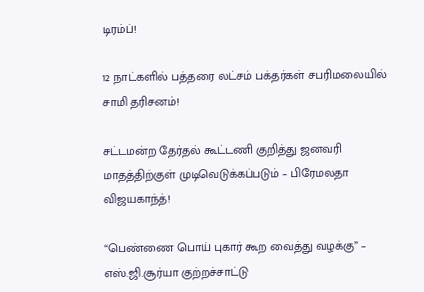டிரம்ப்!

12 நாட்களில் பத்தரை லட்சம் பக்தர்கள் சபரிமலையில் சாமி தரிசனம்!

சட்டமன்ற தேர்தல் கூட்டணி குறித்து ஜனவரி மாதத்திற்குள் முடிவெடுக்கப்படும் – பிரேமலதா விஜயகாந்த்!

“பெண்ணை பொய் புகார் கூற வைத்து வழக்கு” – எஸ்.ஜி.சூர்யா குற்றச்சாட்டு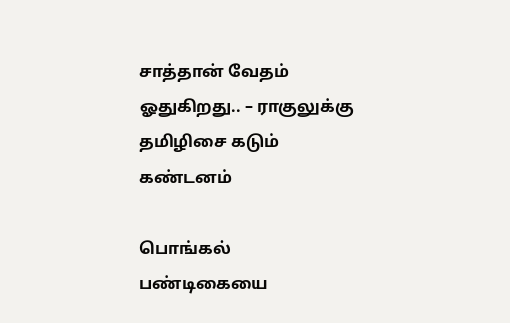சாத்தான் வேதம் ஓதுகிறது.. – ராகுலுக்கு தமிழிசை கடும் கண்டனம்

பொங்கல் பண்டிகையை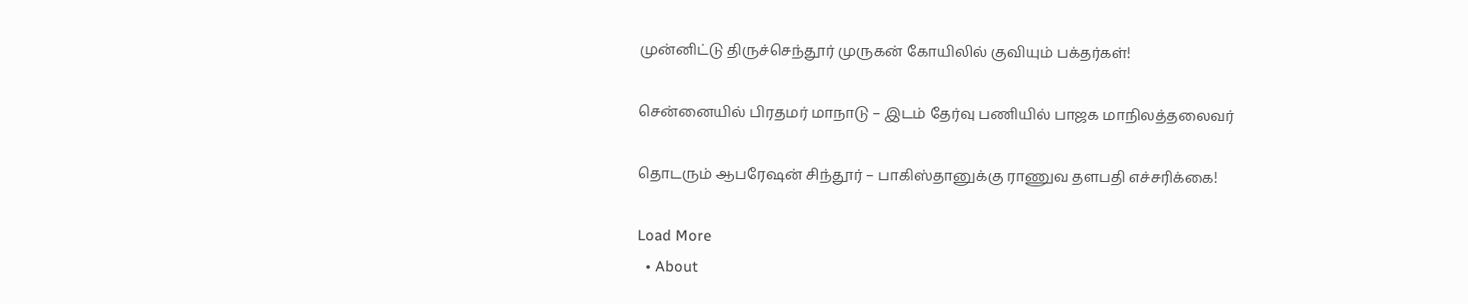முன்னிட்டு திருச்செந்தூர் முருகன் கோயிலில் குவியும் பக்தர்கள்!

சென்னையில் பிரதமர் மாநாடு – இடம் தேர்வு பணியில் பாஜக மாநிலத்தலைவர்

தொடரும் ஆபரேஷன் சிந்தூர் – பாகிஸ்தானுக்கு ராணுவ தளபதி எச்சரிக்கை!

Load More
  • About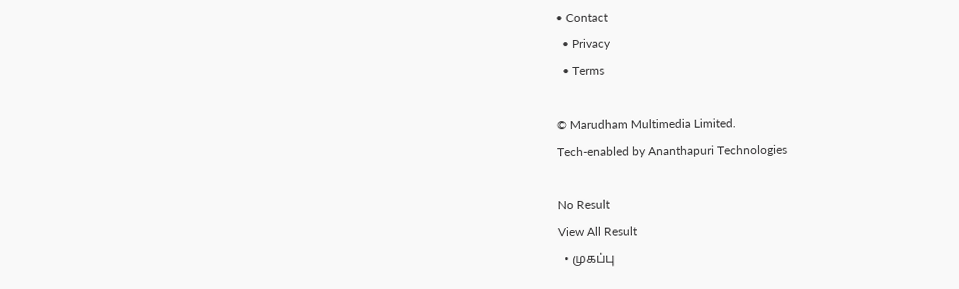• Contact
  • Privacy
  • Terms

© Marudham Multimedia Limited.
Tech-enabled by Ananthapuri Technologies

No Result
View All Result
  • முகப்பு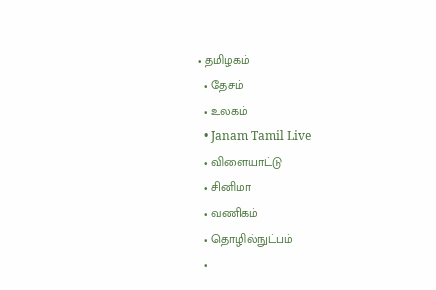• தமிழகம்
  • தேசம்
  • உலகம்
  • Janam Tamil Live
  • விளையாட்டு
  • சினிமா
  • வணிகம்
  • தொழில்நுட்பம்
  •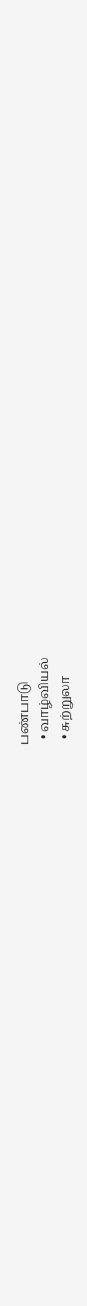பண்பாடு
  • வாழ்வியல்
  • சுற்றுலா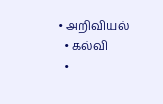• அறிவியல்
  • கல்வி
  •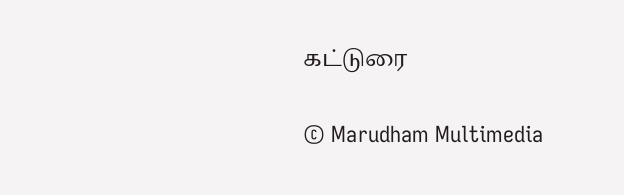கட்டுரை

© Marudham Multimedia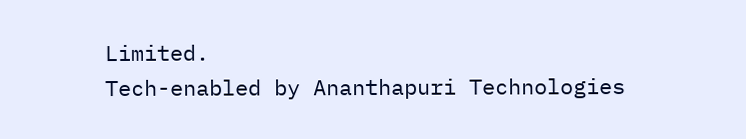Limited.
Tech-enabled by Ananthapuri Technologies